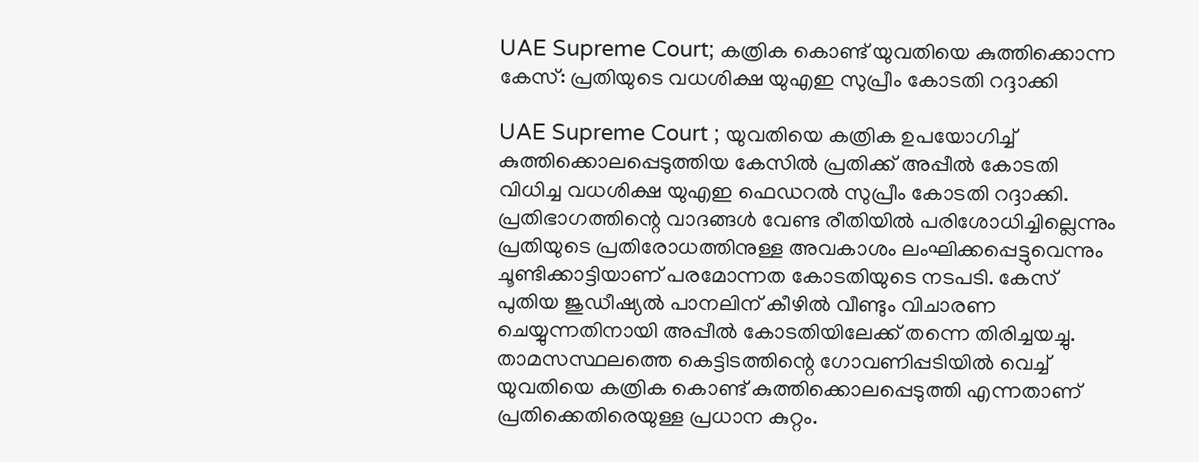UAE Supreme Court; കത്രിക കൊണ്ട് യുവതിയെ കുത്തിക്കൊന്ന കേസ്: പ്രതിയുടെ വധശിക്ഷ യുഎഇ സുപ്രീം കോടതി റദ്ദാക്കി

UAE Supreme Court ; യുവതിയെ കത്രിക ഉപയോഗിച്ച് കുത്തിക്കൊലപ്പെടുത്തിയ കേസിൽ പ്രതിക്ക് അപ്പീൽ കോടതി വിധിച്ച വധശിക്ഷ യുഎഇ ഫെഡറൽ സുപ്രീം കോടതി റദ്ദാക്കി. പ്രതിഭാഗത്തിന്റെ വാദങ്ങൾ വേണ്ട രീതിയിൽ പരിശോധിച്ചില്ലെന്നും പ്രതിയുടെ പ്രതിരോധത്തിനുള്ള അവകാശം ലംഘിക്കപ്പെട്ടുവെന്നും ചൂണ്ടിക്കാട്ടിയാണ് പരമോന്നത കോടതിയുടെ നടപടി. കേസ് പുതിയ ജുഡീഷ്യൽ പാനലിന് കീഴിൽ വീണ്ടും വിചാരണ ചെയ്യുന്നതിനായി അപ്പീൽ കോടതിയിലേക്ക് തന്നെ തിരിച്ചയച്ചു. താമസസ്ഥലത്തെ കെട്ടിടത്തിന്റെ ഗോവണിപ്പടിയിൽ വെച്ച് യുവതിയെ കത്രിക കൊണ്ട് കുത്തിക്കൊലപ്പെടുത്തി എന്നതാണ് പ്രതിക്കെതിരെയുള്ള പ്രധാന കുറ്റം.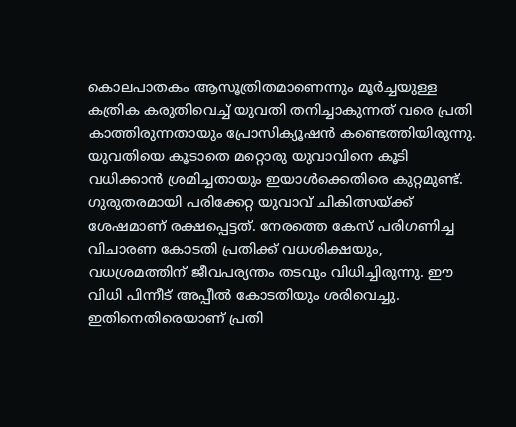കൊലപാതകം ആസൂത്രിതമാണെന്നും മൂർച്ചയുള്ള കത്രിക കരുതിവെച്ച് യുവതി തനിച്ചാകുന്നത് വരെ പ്രതി കാത്തിരുന്നതായും പ്രോസിക്യൂഷൻ കണ്ടെത്തിയിരുന്നു. യുവതിയെ കൂടാതെ മറ്റൊരു യുവാവിനെ കൂടി വധിക്കാൻ ശ്രമിച്ചതായും ഇയാൾക്കെതിരെ കുറ്റമുണ്ട്. ഗുരുതരമായി പരിക്കേറ്റ യുവാവ് ചികിത്സയ്ക്ക് ശേഷമാണ് രക്ഷപ്പെട്ടത്. നേരത്തെ കേസ് പരിഗണിച്ച വിചാരണ കോടതി പ്രതിക്ക് വധശിക്ഷയും, വധശ്രമത്തിന് ജീവപര്യന്തം തടവും വിധിച്ചിരുന്നു. ഈ വിധി പിന്നീട് അപ്പീൽ കോടതിയും ശരിവെച്ചു. ഇതിനെതിരെയാണ് പ്രതി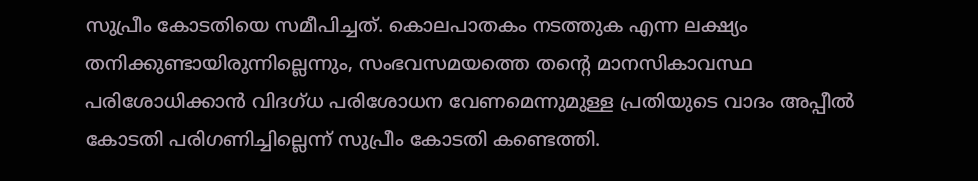സുപ്രീം കോടതിയെ സമീപിച്ചത്. കൊലപാതകം നടത്തുക എന്ന ലക്ഷ്യം തനിക്കുണ്ടായിരുന്നില്ലെന്നും, സംഭവസമയത്തെ തന്റെ മാനസികാവസ്ഥ പരിശോധിക്കാൻ വിദഗ്ധ പരിശോധന വേണമെന്നുമുള്ള പ്രതിയുടെ വാദം അപ്പീൽ കോടതി പരിഗണിച്ചില്ലെന്ന് സുപ്രീം കോടതി കണ്ടെത്തി.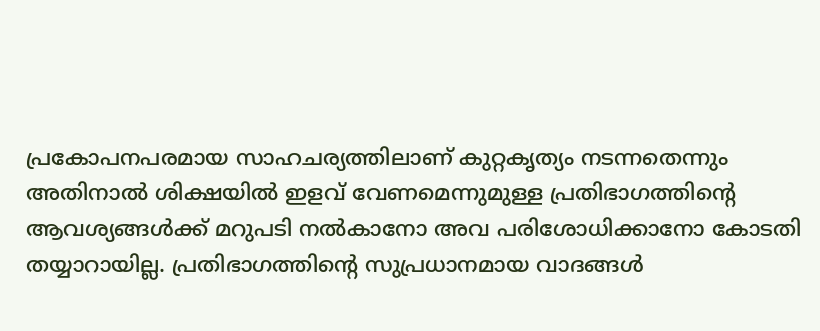പ്രകോപനപരമായ സാഹചര്യത്തിലാണ് കുറ്റകൃത്യം നടന്നതെന്നും അതിനാൽ ശിക്ഷയിൽ ഇളവ് വേണമെന്നുമുള്ള പ്രതിഭാഗത്തിന്റെ ആവശ്യങ്ങൾക്ക് മറുപടി നൽകാനോ അവ പരിശോധിക്കാനോ കോടതി തയ്യാറായില്ല. പ്രതിഭാഗത്തിന്റെ സുപ്രധാനമായ വാദങ്ങൾ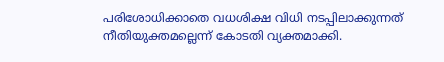പരിശോധിക്കാതെ വധശിക്ഷ വിധി നടപ്പിലാക്കുന്നത് നീതിയുക്തമല്ലെന്ന് കോടതി വ്യക്തമാക്കി.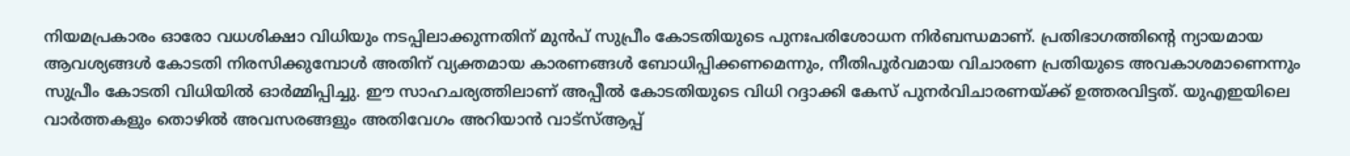നിയമപ്രകാരം ഓരോ വധശിക്ഷാ വിധിയും നടപ്പിലാക്കുന്നതിന് മുൻപ് സുപ്രീം കോടതിയുടെ പുനഃപരിശോധന നിർബന്ധമാണ്. പ്രതിഭാഗത്തിന്റെ ന്യായമായ ആവശ്യങ്ങൾ കോടതി നിരസിക്കുമ്പോൾ അതിന് വ്യക്തമായ കാരണങ്ങൾ ബോധിപ്പിക്കണമെന്നും, നീതിപൂർവമായ വിചാരണ പ്രതിയുടെ അവകാശമാണെന്നും സുപ്രീം കോടതി വിധിയിൽ ഓർമ്മിപ്പിച്ചു. ഈ സാഹചര്യത്തിലാണ് അപ്പീൽ കോടതിയുടെ വിധി റദ്ദാക്കി കേസ് പുനർവിചാരണയ്ക്ക് ഉത്തരവിട്ടത്. യുഎഇയിലെ വാർത്തകളും തൊഴിൽ അവസരങ്ങളും അതിവേഗം അറിയാൻ വാട്സ്ആപ്പ്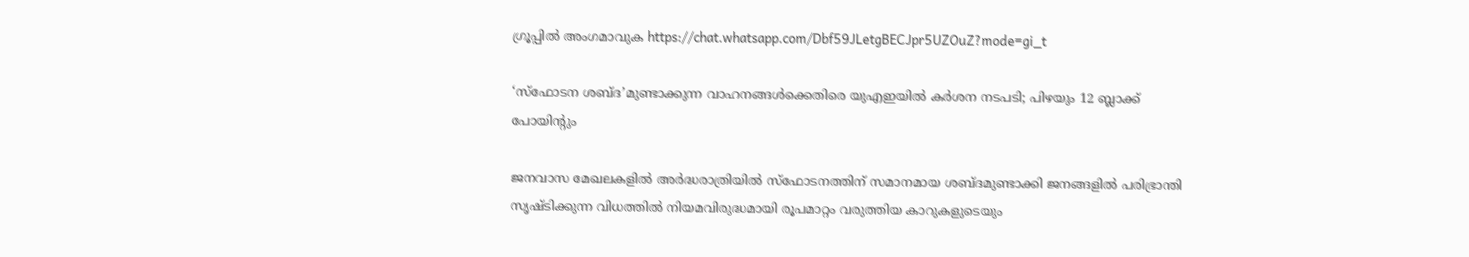ഗ്രൂപ്പിൽ അംഗമാവുക https://chat.whatsapp.com/Dbf59JLetgBECJpr5UZOuZ?mode=gi_t

‘സ്ഫോടന ശബ്ദ’മുണ്ടാക്കുന്ന വാഹനങ്ങൾക്കെതിരെ യുഎഇയിൽ കർശന നടപടി; പിഴയും 12 ബ്ലാക്ക് പോയിന്റും

ജനവാസ മേഖലകളിൽ അർദ്ധരാത്രിയിൽ സ്ഫോടനത്തിന് സമാനമായ ശബ്ദമുണ്ടാക്കി ജനങ്ങളിൽ പരിഭ്രാന്തി സൃഷ്ടിക്കുന്ന വിധത്തിൽ നിയമവിരുദ്ധമായി രൂപമാറ്റം വരുത്തിയ കാറുകളുടെയും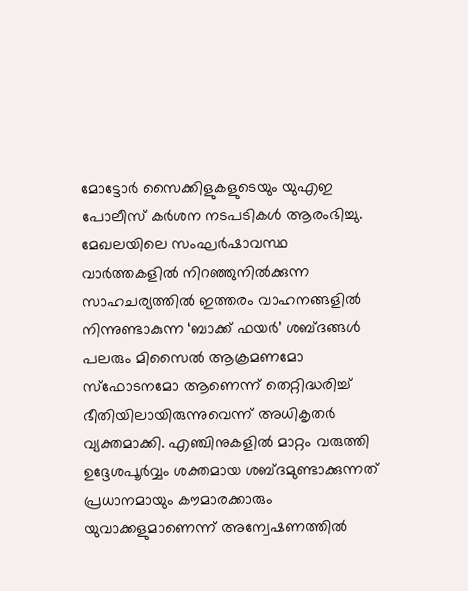മോട്ടോർ സൈക്കിളുകളുടെയും യുഎഇ പോലീസ് കർശന നടപടികൾ ആരംഭിച്ചു. മേഖലയിലെ സംഘർഷാവസ്ഥ വാർത്തകളിൽ നിറഞ്ഞുനിൽക്കുന്ന സാഹചര്യത്തിൽ ഇത്തരം വാഹനങ്ങളിൽ നിന്നുണ്ടാകുന്ന ‘ബാക്ക് ഫയർ’ ശബ്ദങ്ങൾ പലരും മിസൈൽ ആക്രമണമോ സ്ഫോടനമോ ആണെന്ന് തെറ്റിദ്ധരിച്ച് ഭീതിയിലായിരുന്നുവെന്ന് അധികൃതർ വ്യക്തമാക്കി. എഞ്ചിനുകളിൽ മാറ്റം വരുത്തി ഉദ്ദേശപൂർവ്വം ശക്തമായ ശബ്ദമുണ്ടാക്കുന്നത് പ്രധാനമായും കൗമാരക്കാരും യുവാക്കളുമാണെന്ന് അന്വേഷണത്തിൽ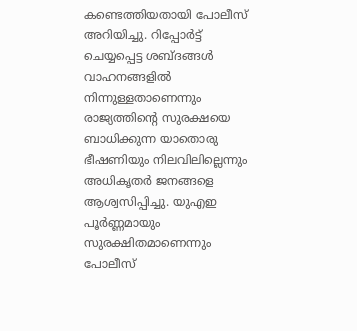കണ്ടെത്തിയതായി പോലീസ് അറിയിച്ചു. റിപ്പോർട്ട് ചെയ്യപ്പെട്ട ശബ്ദങ്ങൾ വാഹനങ്ങളിൽ നിന്നുള്ളതാണെന്നും രാജ്യത്തിന്റെ സുരക്ഷയെ ബാധിക്കുന്ന യാതൊരു ഭീഷണിയും നിലവിലില്ലെന്നും അധികൃതർ ജനങ്ങളെ ആശ്വസിപ്പിച്ചു. യുഎഇ പൂർണ്ണമായും സുരക്ഷിതമാണെന്നും പോലീസ്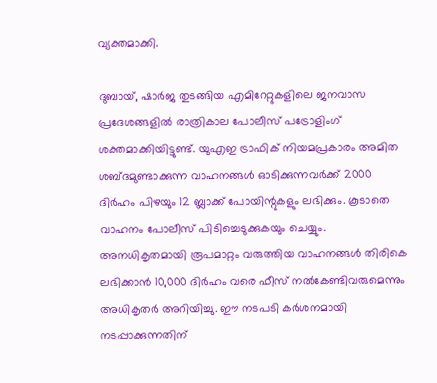വ്യക്തമാക്കി.

ദുബായ്, ഷാർജ തുടങ്ങിയ എമിറേറ്റുകളിലെ ജനവാസ പ്രദേശങ്ങളിൽ രാത്രികാല പോലീസ് പട്രോളിംഗ് ശക്തമാക്കിയിട്ടുണ്ട്. യുഎഇ ട്രാഫിക് നിയമപ്രകാരം അമിത ശബ്ദമുണ്ടാക്കുന്ന വാഹനങ്ങൾ ഓടിക്കുന്നവർക്ക് 2000 ദിർഹം പിഴയും 12 ബ്ലാക്ക് പോയിന്റുകളും ലഭിക്കും. കൂടാതെ വാഹനം പോലീസ് പിടിച്ചെടുക്കുകയും ചെയ്യും. അനധികൃതമായി രൂപമാറ്റം വരുത്തിയ വാഹനങ്ങൾ തിരികെ ലഭിക്കാൻ 10,000 ദിർഹം വരെ ഫീസ് നൽകേണ്ടിവരുമെന്നും അധികൃതർ അറിയിച്ചു. ഈ നടപടി കർശനമായി നടപ്പാക്കുന്നതിന്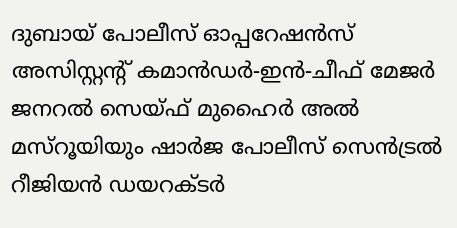ദുബായ് പോലീസ് ഓപ്പറേഷൻസ് അസിസ്റ്റന്റ് കമാൻഡർ-ഇൻ-ചീഫ് മേജർ ജനറൽ സെയ്ഫ് മുഹൈർ അൽ മസ്‌റൂയിയും ഷാർജ പോലീസ് സെൻട്രൽ റീജിയൻ ഡയറക്ടർ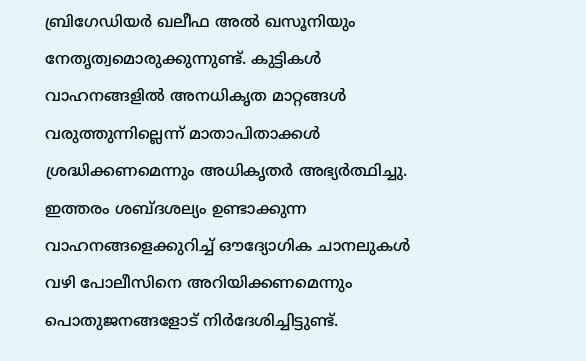ബ്രിഗേഡിയർ ഖലീഫ അൽ ഖസൂനിയും നേതൃത്വമൊരുക്കുന്നുണ്ട്. കുട്ടികൾ വാഹനങ്ങളിൽ അനധികൃത മാറ്റങ്ങൾ വരുത്തുന്നില്ലെന്ന് മാതാപിതാക്കൾ ശ്രദ്ധിക്കണമെന്നും അധികൃതർ അഭ്യർത്ഥിച്ചു. ഇത്തരം ശബ്ദശല്യം ഉണ്ടാക്കുന്ന വാഹനങ്ങളെക്കുറിച്ച് ഔദ്യോഗിക ചാനലുകൾ വഴി പോലീസിനെ അറിയിക്കണമെന്നും പൊതുജനങ്ങളോട് നിർദേശിച്ചിട്ടുണ്ട്.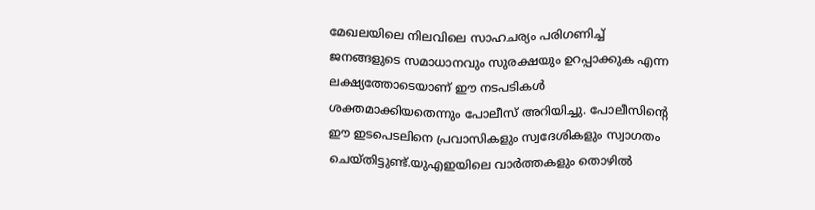മേഖലയിലെ നിലവിലെ സാഹചര്യം പരിഗണിച്ച് ജനങ്ങളുടെ സമാധാനവും സുരക്ഷയും ഉറപ്പാക്കുക എന്ന ലക്ഷ്യത്തോടെയാണ് ഈ നടപടികൾ ശക്തമാക്കിയതെന്നും പോലീസ് അറിയിച്ചു. പോലീസിന്റെ ഈ ഇടപെടലിനെ പ്രവാസികളും സ്വദേശികളും സ്വാഗതം ചെയ്തിട്ടുണ്ട്.യുഎഇയിലെ വാർത്തകളും തൊഴിൽ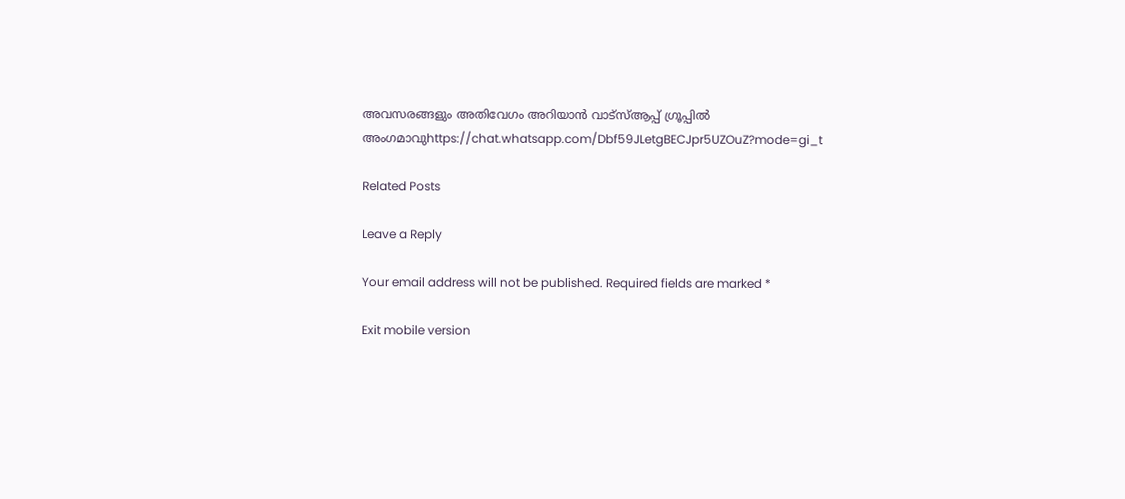അവസരങ്ങളും അതിവേഗം അറിയാൻ വാട്സ്ആപ്പ് ഗ്രൂപ്പിൽ അംഗമാവുhttps://chat.whatsapp.com/Dbf59JLetgBECJpr5UZOuZ?mode=gi_t

Related Posts

Leave a Reply

Your email address will not be published. Required fields are marked *

Exit mobile version